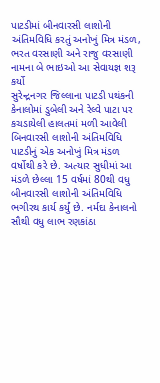પાટડીમાં બીનવારસી લાશોની અંતિમવિધિ કરતું અનોખું મિત્ર મંડળ, ભરત વરસાણી અને રાજુ વરસાણી નામના બે ભાઇઓ આ સેવાયજ્ઞ શરૂ કર્યો
સુરેન્દ્રનગર જિલ્લાના પાટડી પથંકની કેનાલોમાં ડુબેલી અને રેલ્વે પાટા પર કચડાયેલી હાલતમાં મળી આવેલી બિનવારસી લાશોની અંતિમવિધિ પાટડીનું એક અનોખું મિત્ર મંડળ વર્ષોથી કરે છે. અત્યાર સુધીમાં આ મંડળે છેલ્લા 15 વર્ષમાં 80થી વધુ બીનવારસી લાશોની અંતિમવિધિ ભગીરથ કાર્ય કર્યું છે. નર્મદા કેનાલનો સૌથી વધુ લાભ રણકાંઠા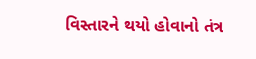વિસ્તારને થયો હોવાનો તંત્ર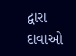દ્વારા દાવાઓ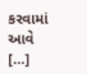કરવામાં આવે […]